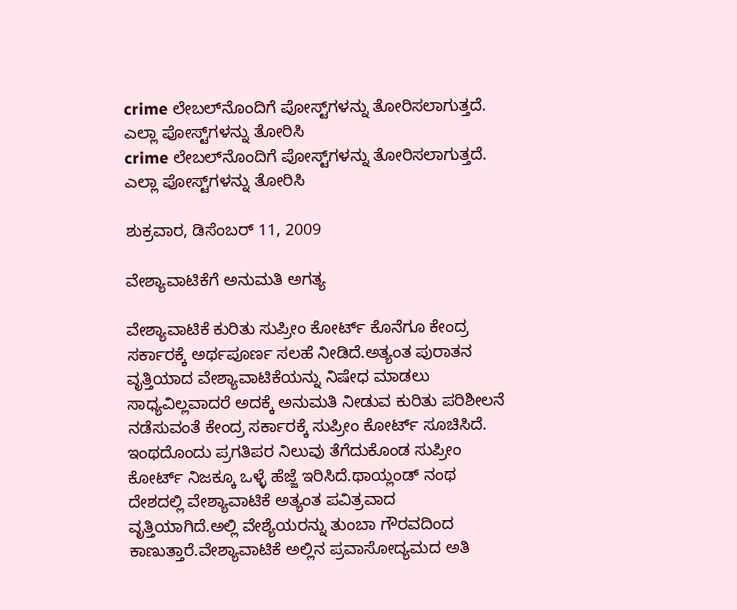crime ಲೇಬಲ್‌ನೊಂದಿಗೆ ಪೋಸ್ಟ್‌ಗಳನ್ನು ತೋರಿಸಲಾಗುತ್ತದೆ. ಎಲ್ಲಾ ಪೋಸ್ಟ್‌ಗಳನ್ನು ತೋರಿಸಿ
crime ಲೇಬಲ್‌ನೊಂದಿಗೆ ಪೋಸ್ಟ್‌ಗಳನ್ನು ತೋರಿಸಲಾಗುತ್ತದೆ. ಎಲ್ಲಾ ಪೋಸ್ಟ್‌ಗಳನ್ನು ತೋರಿಸಿ

ಶುಕ್ರವಾರ, ಡಿಸೆಂಬರ್ 11, 2009

ವೇಶ್ಯಾವಾಟಿಕೆಗೆ ಅನುಮತಿ ಅಗತ್ಯ

ವೇಶ್ಯಾವಾಟಿಕೆ ಕುರಿತು ಸುಪ್ರೀಂ ಕೋರ್ಟ್ ಕೊನೆಗೂ ಕೇಂದ್ರ ಸರ್ಕಾರಕ್ಕೆ ಅರ್ಥಪೂರ್ಣ ಸಲಹೆ ನೀಡಿದೆ.ಅತ್ಯಂತ ಪುರಾತನ ವೃತ್ತಿಯಾದ ವೇಶ್ಯಾವಾಟಿಕೆಯನ್ನು ನಿಷೇಧ ಮಾಡಲು ಸಾಧ್ಯವಿಲ್ಲವಾದರೆ ಅದಕ್ಕೆ ಅನುಮತಿ ನೀಡುವ ಕುರಿತು ಪರಿಶೀಲನೆ ನಡೆಸುವಂತೆ ಕೇಂದ್ರ ಸರ್ಕಾರಕ್ಕೆ ಸುಪ್ರೀಂ ಕೋರ್ಟ್ ಸೂಚಿಸಿದೆ.
ಇಂಥದೊಂದು ಪ್ರಗತಿಪರ ನಿಲುವು ತೆಗೆದುಕೊಂಡ ಸುಪ್ರೀಂ ಕೋರ್ಟ್ ನಿಜಕ್ಕೂ ಒಳ್ಳೆ ಹೆಜ್ಜೆ ಇರಿಸಿದೆ.ಥಾಯ್ಲಂಡ್ ನಂಥ ದೇಶದಲ್ಲಿ ವೇಶ್ಯಾವಾಟಿಕೆ ಅತ್ಯಂತ ಪವಿತ್ರವಾದ ವೃತ್ತಿಯಾಗಿದೆ.ಅಲ್ಲಿ ವೇಶ್ಯೆಯರನ್ನು ತುಂಬಾ ಗೌರವದಿಂದ ಕಾಣುತ್ತಾರೆ.ವೇಶ್ಯಾವಾಟಿಕೆ ಅಲ್ಲಿನ ಪ್ರವಾಸೋದ್ಯಮದ ಅತಿ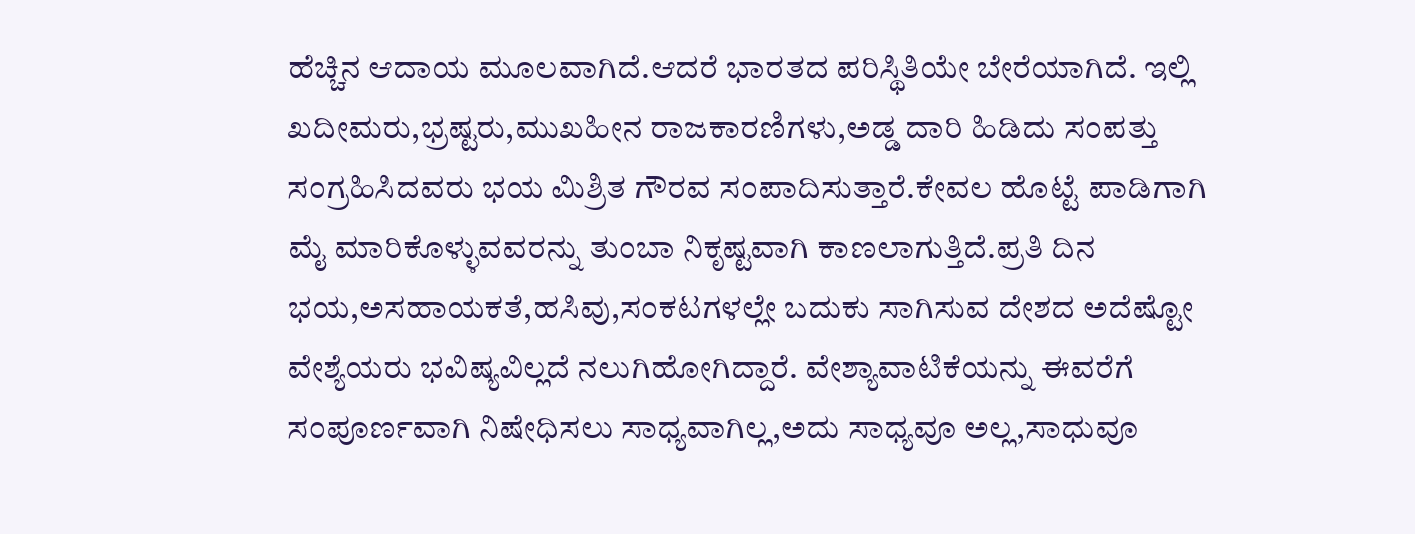ಹೆಚ್ಚಿನ ಆದಾಯ ಮೂಲವಾಗಿದೆ.ಆದರೆ ಭಾರತದ ಪರಿಸ್ಥಿತಿಯೇ ಬೇರೆಯಾಗಿದೆ. ಇಲ್ಲಿ ಖದೀಮರು,ಭ್ರಷ್ಟರು,ಮುಖಹೀನ ರಾಜಕಾರಣಿಗಳು,ಅಡ್ಡ ದಾರಿ ಹಿಡಿದು ಸಂಪತ್ತು ಸಂಗ್ರಹಿಸಿದವರು ಭಯ ಮಿಶ್ರಿತ ಗೌರವ ಸಂಪಾದಿಸುತ್ತಾರೆ.ಕೇವಲ ಹೊಟ್ಟೆ ಪಾಡಿಗಾಗಿ ಮೈ ಮಾರಿಕೊಳ್ಳುವವರನ್ನು ತುಂಬಾ ನಿಕೃಷ್ಟವಾಗಿ ಕಾಣಲಾಗುತ್ತಿದೆ.ಪ್ರತಿ ದಿನ ಭಯ,ಅಸಹಾಯಕತೆ,ಹಸಿವು,ಸಂಕಟಗಳಲ್ಲೇ ಬದುಕು ಸಾಗಿಸುವ ದೇಶದ ಅದೆಷ್ಟೋ ವೇಶ್ಯೆಯರು ಭವಿಷ್ಯವಿಲ್ಲದೆ ನಲುಗಿಹೋಗಿದ್ದಾರೆ. ವೇಶ್ಯಾವಾಟಿಕೆಯನ್ನು ಈವರೆಗೆ ಸಂಪೂರ್ಣವಾಗಿ ನಿಷೇಧಿಸಲು ಸಾಧ್ಯವಾಗಿಲ್ಲ,ಅದು ಸಾಧ್ಯವೂ ಅಲ್ಲ,ಸಾಧುವೂ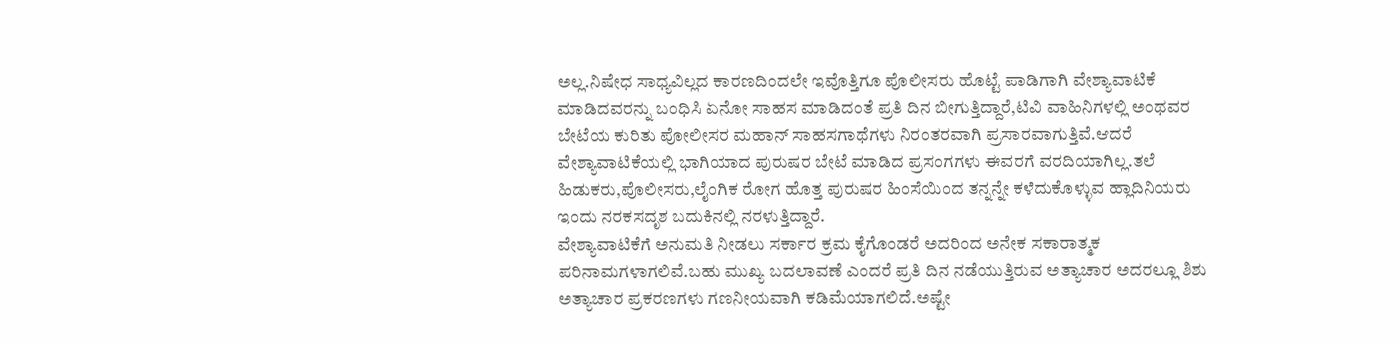ಅಲ್ಲ.ನಿಷೇಧ ಸಾಧ್ಯವಿಲ್ಲದ ಕಾರಣದಿಂದಲೇ ಇವೊತ್ತಿಗೂ ಪೊಲೀಸರು ಹೊಟ್ಟೆ ಪಾಡಿಗಾಗಿ ವೇಶ್ಯಾವಾಟಿಕೆ ಮಾಡಿದವರನ್ನು ಬಂಧಿಸಿ ಏನೋ ಸಾಹಸ ಮಾಡಿದಂತೆ ಪ್ರತಿ ದಿನ ಬೀಗುತ್ತಿದ್ದಾರೆ,ಟಿವಿ ವಾಹಿನಿಗಳಲ್ಲಿ ಅಂಥವರ ಬೇಟೆಯ ಕುರಿತು ಪೋಲೀಸರ ಮಹಾನ್ ಸಾಹಸಗಾಥೆಗಳು ನಿರಂತರವಾಗಿ ಪ್ರಸಾರವಾಗುತ್ತಿವೆ.ಆದರೆ ವೇಶ್ಯಾವಾಟಿಕೆಯಲ್ಲಿ ಭಾಗಿಯಾದ ಪುರುಷರ ಬೇಟೆ ಮಾಡಿದ ಪ್ರಸಂಗಗಳು ಈವರಗೆ ವರದಿಯಾಗಿಲ್ಲ.ತಲೆ ಹಿಡುಕರು,ಪೊಲೀಸರು,ಲೈಂಗಿಕ ರೋಗ ಹೊತ್ತ ಪುರುಷರ ಹಿಂಸೆಯಿಂದ ತನ್ನನ್ನೇ ಕಳೆದುಕೊಳ್ಳುವ ಹ್ಲಾದಿನಿಯರು ಇಂದು ನರಕಸದೃಶ ಬದುಕಿನಲ್ಲಿ ನರಳುತ್ತಿದ್ದಾರೆ.
ವೇಶ್ಯಾವಾಟಿಕೆಗೆ ಅನುಮತಿ ನೀಡಲು ಸರ್ಕಾರ ಕ್ರಮ ಕೈಗೊಂಡರೆ ಅದರಿಂದ ಅನೇಕ ಸಕಾರಾತ್ಮಕ ಪರಿನಾಮಗಳಾಗಲಿವೆ.ಬಹು ಮುಖ್ಯ ಬದಲಾವಣೆ ಎಂದರೆ ಪ್ರತಿ ದಿನ ನಡೆಯುತ್ತಿರುವ ಅತ್ಯಾಚಾರ ಅದರಲ್ಲೂ ಶಿಶು ಅತ್ಯಾಚಾರ ಪ್ರಕರಣಗಳು ಗಣನೀಯವಾಗಿ ಕಡಿಮೆಯಾಗಲಿದೆ.ಅಷ್ಟೇ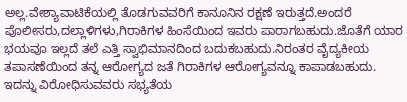ಅಲ್ಲ.ವೇಶ್ಯಾವಾಟಿಕೆಯಲ್ಲಿ ತೊಡಗುವವರಿಗೆ ಕಾನೂನಿನ ರಕ್ಷಣೆ ಇರುತ್ತದೆ.ಅಂದರೆ ಪೊಲೀಸರು,ದಲ್ಲಾಳಿಗಳು,ಗಿರಾಕಿಗಳ ಹಿಂಸೆಯಿಂದ ಇವರು ಪಾರಾಗಬಹುದು.ಜೊತೆಗೆ ಯಾರ ಭಯವೂ ಇಲ್ಲದೆ ತಲೆ ಎತ್ತಿ ಸ್ವಾಭಿಮಾನದಿಂದ ಬದುಕಬಹುದು.ನಿರಂತರ ವೈದ್ಯಕೀಯ ತಪಾಸಣೆಯಿಂದ ತನ್ನ ಆರೋಗ್ಯದ ಜತೆ ಗಿರಾಕಿಗಳ ಆರೋಗ್ಯವನ್ನೂ ಕಾಪಾಡಬಹುದು.
ಇದನ್ನು ವಿರೋಧಿಸುವವರು ಸಭ್ಯತೆಯ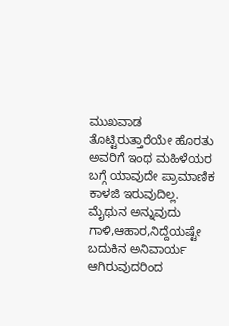ಮುಖವಾಡ ತೊಟ್ಟಿರುತ್ತಾರೆಯೇ ಹೊರತು ಅವರಿಗೆ ಇಂಥ ಮಹಿಳೆಯರ ಬಗ್ಗೆ ಯಾವುದೇ ಪ್ರಾಮಾಣಿಕ ಕಾಳಜಿ ಇರುವುದಿಲ್ಲ.
ಮೈಥುನ ಅನ್ನುವುದು ಗಾಳಿ,ಆಹಾರ,ನಿದ್ದೆಯಷ್ಟೇ ಬದುಕಿನ ಅನಿವಾರ್ಯ ಆಗಿರುವುದರಿಂದ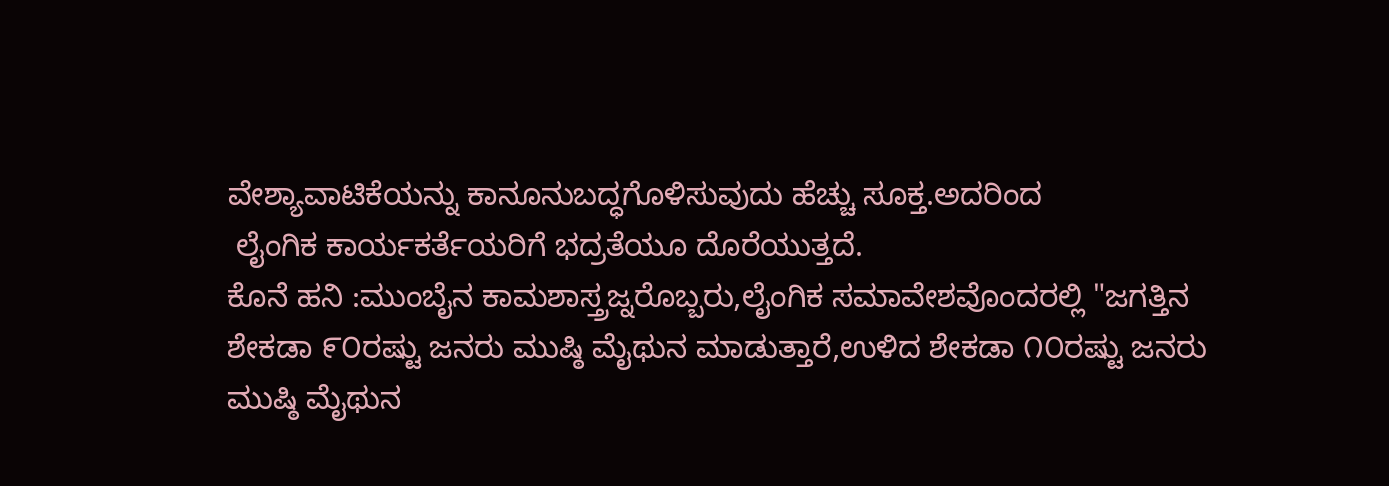ವೇಶ್ಯಾವಾಟಿಕೆಯನ್ನು ಕಾನೂನುಬದ್ಧಗೊಳಿಸುವುದು ಹೆಚ್ಚು ಸೂಕ್ತ.ಅದರಿಂದ
 ಲೈಂಗಿಕ ಕಾರ್ಯಕರ್ತೆಯರಿಗೆ ಭದ್ರತೆಯೂ ದೊರೆಯುತ್ತದೆ.
ಕೊನೆ ಹನಿ :ಮುಂಬೈನ ಕಾಮಶಾಸ್ತ್ರಜ್ನರೊಬ್ಬರು,ಲೈಂಗಿಕ ಸಮಾವೇಶವೊಂದರಲ್ಲಿ "ಜಗತ್ತಿನ ಶೇಕಡಾ ೯೦ರಷ್ಟು ಜನರು ಮುಷ್ಠಿ ಮೈಥುನ ಮಾಡುತ್ತಾರೆ,ಉಳಿದ ಶೇಕಡಾ ೧೦ರಷ್ಟು ಜನರು ಮುಷ್ಠಿ ಮೈಥುನ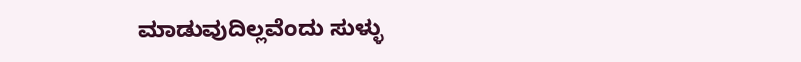ಮಾಡುವುದಿಲ್ಲವೆಂದು ಸುಳ್ಳು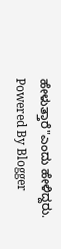ಹೇಳುತ್ತಾರೆ"ಎಂದು ಹೇಳಿದ್ದರು.
Powered By Blogger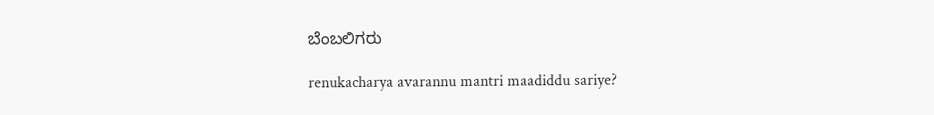ಬೆಂಬಲಿಗರು

renukacharya avarannu mantri maadiddu sariye?